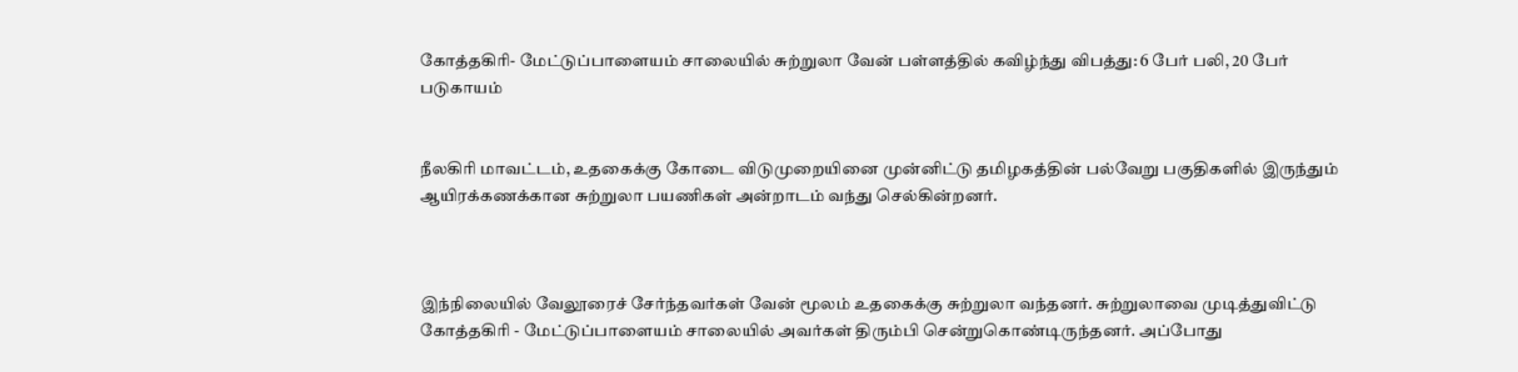கோத்தகிரி- மேட்டுப்பாளையம் சாலையில் சுற்றுலா வேன் பள்ளத்தில் கவிழ்ந்து விபத்து: 6 பேர் பலி, 20 பேர் படுகாயம்


நீலகிரி மாவட்டம், உதகைக்கு கோடை விடுமுறையினை முன்னிட்டு தமிழகத்தின் பல்வேறு பகுதிகளில் இருந்தும் ஆயிரக்கணக்கான சுற்றுலா பயணிகள் அன்றாடம் வந்து செல்கின்றனர்.



இந்நிலையில் வேலூரைச் சேர்ந்தவர்கள் வேன் மூலம் உதகைக்கு சுற்றுலா வந்தனர். சுற்றுலாவை முடித்துவிட்டு கோத்தகிரி - மேட்டுப்பாளையம் சாலையில் அவர்கள் திரும்பி சென்றுகொண்டிருந்தனர். அப்போது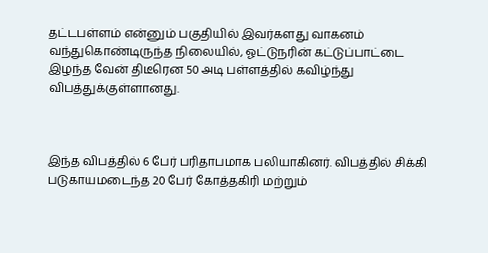தட்டபள்ளம் என்னும் பகுதியில் இவர்களது வாகனம் வந்துகொண்டிருந்த நிலையில், ஓட்டுநரின் கட்டுப்பாட்டை இழந்த வேன் திடீரென 50 அடி பள்ளத்தில் கவிழ்ந்து விபத்துக்குள்ளானது.



இந்த விபத்தில் 6 பேர் பரிதாபமாக பலியாகினர். விபத்தில் சிக்கி படுகாயமடைந்த 20 பேர் கோத்தகிரி மற்றும்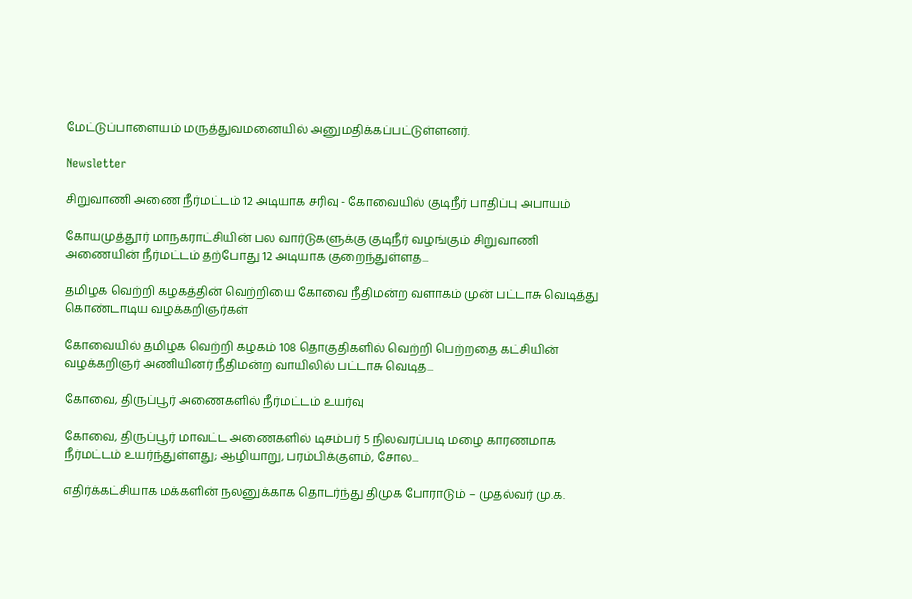மேட்டுப்பாளையம் மருத்துவமனையில் அனுமதிக்கப்பட்டுள்ளனர்.

Newsletter

சிறுவாணி அணை நீர்மட்டம் 12 அடியாக சரிவு - கோவையில் குடிநீர் பாதிப்பு அபாயம்

கோயமுத்தூர் மாநகராட்சியின் பல வார்டுகளுக்கு குடிநீர் வழங்கும் சிறுவாணி அணையின் நீர்மட்டம் தற்போது 12 அடியாக குறைந்துள்ளத...

தமிழக வெற்றி கழகத்தின் வெற்றியை கோவை நீதிமன்ற வளாகம் முன் பட்டாசு வெடித்து கொண்டாடிய வழக்கறிஞர்கள்

கோவையில் தமிழக வெற்றி கழகம் 108 தொகுதிகளில் வெற்றி பெற்றதை கட்சியின் வழக்கறிஞர் அணியினர் நீதிமன்ற வாயிலில் பட்டாசு வெடித...

கோவை, திருப்பூர் அணைகளில் நீர்மட்டம் உயர்வு

கோவை, திருப்பூர் மாவட்ட அணைகளில் டிசம்பர் 5 நிலவரப்படி மழை காரணமாக நீர்மட்டம் உயர்ந்துள்ளது; ஆழியாறு, பரம்பிக்குளம், சோல...

எதிர்க்கட்சியாக மக்களின் நலனுக்காக தொடர்ந்து திமுக போராடும் – முதல்வர் மு.க.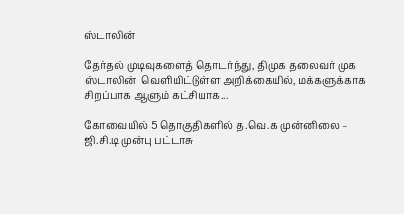ஸ்டாலின்

தேர்தல் முடிவுகளைத் தொடர்ந்து, திமுக தலைவர் முக ஸ்டாலின்  வெளியிட்டுள்ள அறிக்கையில், மக்களுக்காக சிறப்பாக ஆளும் கட்சியாக...

கோவையில் 5 தொகுதிகளில் த.வெ.க முன்னிலை – ஜி.சி.டி முன்பு பட்டாசு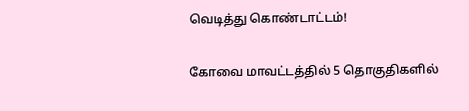வெடித்து கொண்டாட்டம்!

கோவை மாவட்டத்தில் 5 தொகுதிகளில்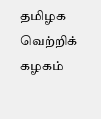தமிழக வெற்றிக் கழகம்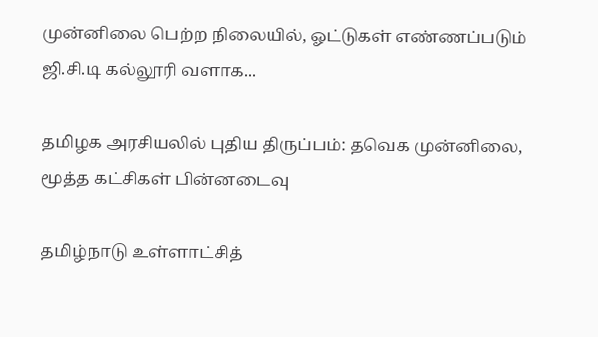முன்னிலை பெற்ற நிலையில், ஓட்டுகள் எண்ணப்படும் ஜி.சி.டி கல்லூரி வளாக...

தமிழக அரசியலில் புதிய திருப்பம்: தவெக முன்னிலை, மூத்த கட்சிகள் பின்னடைவு

தமிழ்நாடு உள்ளாட்சித்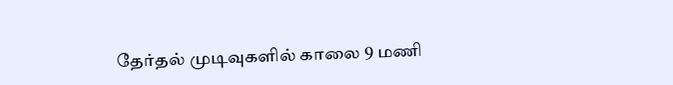தேர்தல் முடிவுகளில் காலை 9 மணி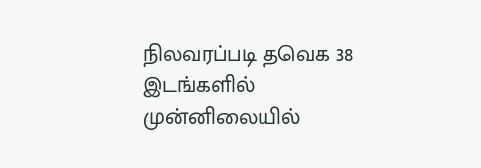நிலவரப்படி தவெக 38 இடங்களில் முன்னிலையில்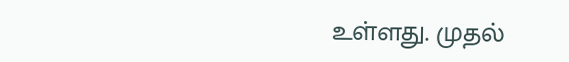உள்ளது. முதல்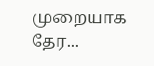முறையாக தேர...